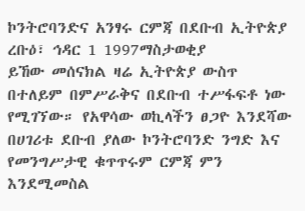ኮንትሮባንድና አንፃሩ ርምጃ በደቡብ ኢትዮጵያ
ረቡዕ፣ ኅዳር 1 1997ማስታወቂያ
ይኸው መሰናክል ዛሬ ኢትዮጵያ ውስጥ በተለይም በምሥራቅና በደቡብ ተሥፋፍቶ ነው የሚገኘው። የአዋሳው ወኪላችን ፀጋዮ እንደሻው በሀገሪቱ ደቡብ ያለው ኮንትሮባንድ ንግድ እና የመንግሥታዊ ቁጥጥሩም ርምጃ ምን እንደሚመስል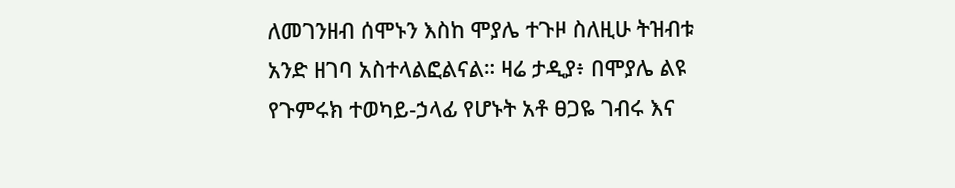ለመገንዘብ ሰሞኑን እስከ ሞያሌ ተጉዞ ስለዚሁ ትዝብቱ አንድ ዘገባ አስተላልፎልናል። ዛሬ ታዲያ፥ በሞያሌ ልዩ የጉምሩክ ተወካይ-ኃላፊ የሆኑት አቶ ፀጋዬ ገብሩ እና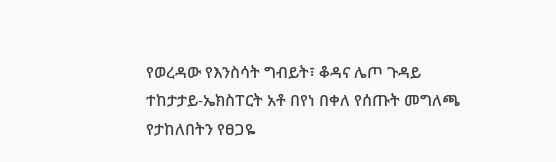የወረዳው የእንስሳት ግብይት፣ ቆዳና ሌጦ ጉዳይ ተከታታይ-ኤክስፐርት አቶ በየነ በቀለ የሰጡት መግለጫ የታከለበትን የፀጋዬ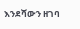እንደሻውን ዘገባ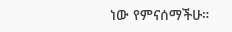ነው የምናሰማችሁ።